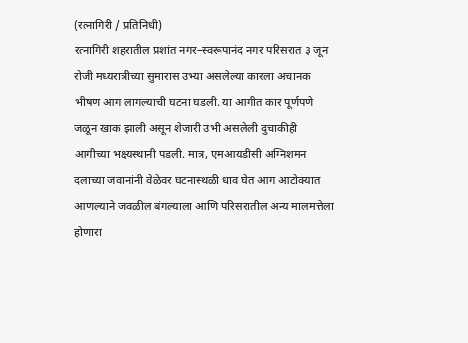(रत्नागिरी / प्रतिनिधी)
रत्नागिरी शहरातील प्रशांत नगर–स्वरूपानंद नगर परिसरात ३ जून रोजी मध्यरात्रीच्या सुमारास उभ्या असलेल्या कारला अचानक भीषण आग लागल्याची घटना घडली. या आगीत कार पूर्णपणे जळून खाक झाली असून शेजारी उभी असलेली दुचाकीही आगीच्या भक्ष्यस्थानी पडली. मात्र, एमआयडीसी अग्निशमन दलाच्या जवानांनी वेळेवर घटनास्थळी धाव घेत आग आटोक्यात आणल्याने जवळील बंगल्याला आणि परिसरातील अन्य मालमत्तेला होणारा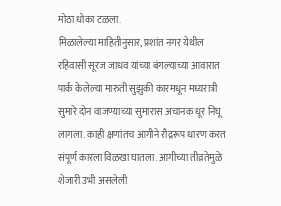मोठा धोका टळला.
मिळालेल्या माहितीनुसार, प्रशांत नगर येथील रहिवासी सूरज जाधव यांच्या बंगल्याच्या आवारात पार्क केलेल्या मारुती सुझुकी कारमधून मध्यरात्री सुमारे दोन वाजण्याच्या सुमारास अचानक धूर निघू लागला. काही क्षणांतच आगीने रौद्ररूप धारण करत संपूर्ण कारला विळखा घातला. आगीच्या तीव्रतेमुळे शेजारी उभी असलेली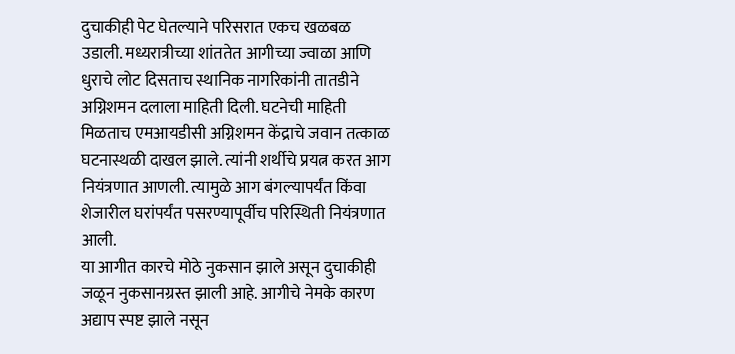दुचाकीही पेट घेतल्याने परिसरात एकच खळबळ उडाली. मध्यरात्रीच्या शांततेत आगीच्या ज्वाळा आणि धुराचे लोट दिसताच स्थानिक नागरिकांनी तातडीने अग्निशमन दलाला माहिती दिली. घटनेची माहिती मिळताच एमआयडीसी अग्निशमन केंद्राचे जवान तत्काळ घटनास्थळी दाखल झाले. त्यांनी शर्थीचे प्रयत्न करत आग नियंत्रणात आणली. त्यामुळे आग बंगल्यापर्यंत किंवा शेजारील घरांपर्यंत पसरण्यापूर्वीच परिस्थिती नियंत्रणात आली.
या आगीत कारचे मोठे नुकसान झाले असून दुचाकीही जळून नुकसानग्रस्त झाली आहे. आगीचे नेमके कारण अद्याप स्पष्ट झाले नसून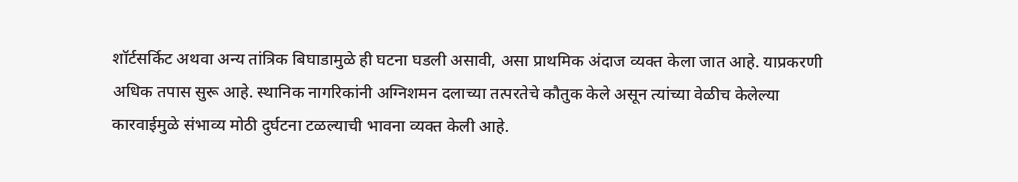शॉर्टसर्किट अथवा अन्य तांत्रिक बिघाडामुळे ही घटना घडली असावी, असा प्राथमिक अंदाज व्यक्त केला जात आहे. याप्रकरणी अधिक तपास सुरू आहे. स्थानिक नागरिकांनी अग्निशमन दलाच्या तत्परतेचे कौतुक केले असून त्यांच्या वेळीच केलेल्या कारवाईमुळे संभाव्य मोठी दुर्घटना टळल्याची भावना व्यक्त केली आहे.